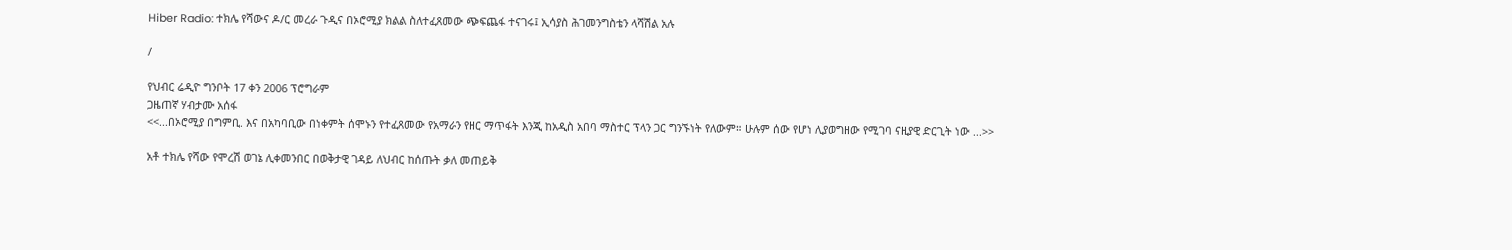Hiber Radio: ተክሌ የሻውና ዶ/ር መረራ ጉዲና በኦሮሚያ ክልል ስለተፈጸመው ጭፍጨፋ ተናገሩ፤ ኢሳያስ ሕገመንግስቴን ላሻሽል አሉ

/

የህብር ሬዲዮ ግንቦት 17 ቀን 2006 ፕሮግራም
ጋዜጠኛ ሃብታሙ አሰፋ
<<...በኦሮሚያ በግምቢ. እና በአካባቢው በነቀምት ሰሞኑን የተፈጸመው የአማራን የዘር ማጥፋት እንጂ ከአዲስ አበባ ማስተር ፕላን ጋር ግንኙነት የለውም። ሁሉም ሰው የሆነ ሊያወግዘው የሚገባ ናዚያዊ ድርጊት ነው ...>>

አቶ ተክሌ የሻው የሞረሽ ወገኔ ሊቀመንበር በወቅታዊ ገዳይ ለህብር ከሰጡት ቃለ መጠይቅ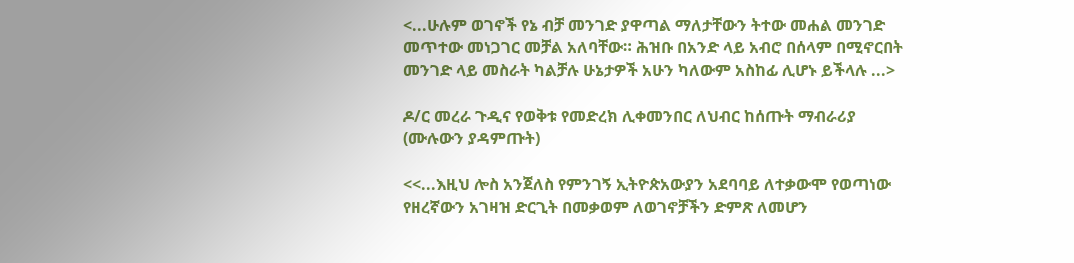<...ሁሉም ወገኖች የኔ ብቻ መንገድ ያዋጣል ማለታቸውን ትተው መሐል መንገድ መጥተው መነጋገር መቻል አለባቸው። ሕዝቡ በአንድ ላይ አብሮ በሰላም በሚኖርበት መንገድ ላይ መስራት ካልቻሉ ሁኔታዎች አሁን ካለውም አስከፊ ሊሆኑ ይችላሉ ...>

ዶ/ር መረራ ጉዲና የወቅቱ የመድረክ ሊቀመንበር ለህብር ከሰጡት ማብራሪያ (ሙሉውን ያዳምጡት)

<<...እዚህ ሎስ አንጀለስ የምንገኝ ኢትዮጵአውያን አደባባይ ለተቃውሞ የወጣነው የዘረኛውን አገዛዝ ድርጊት በመቃወም ለወገኖቻችን ድምጽ ለመሆን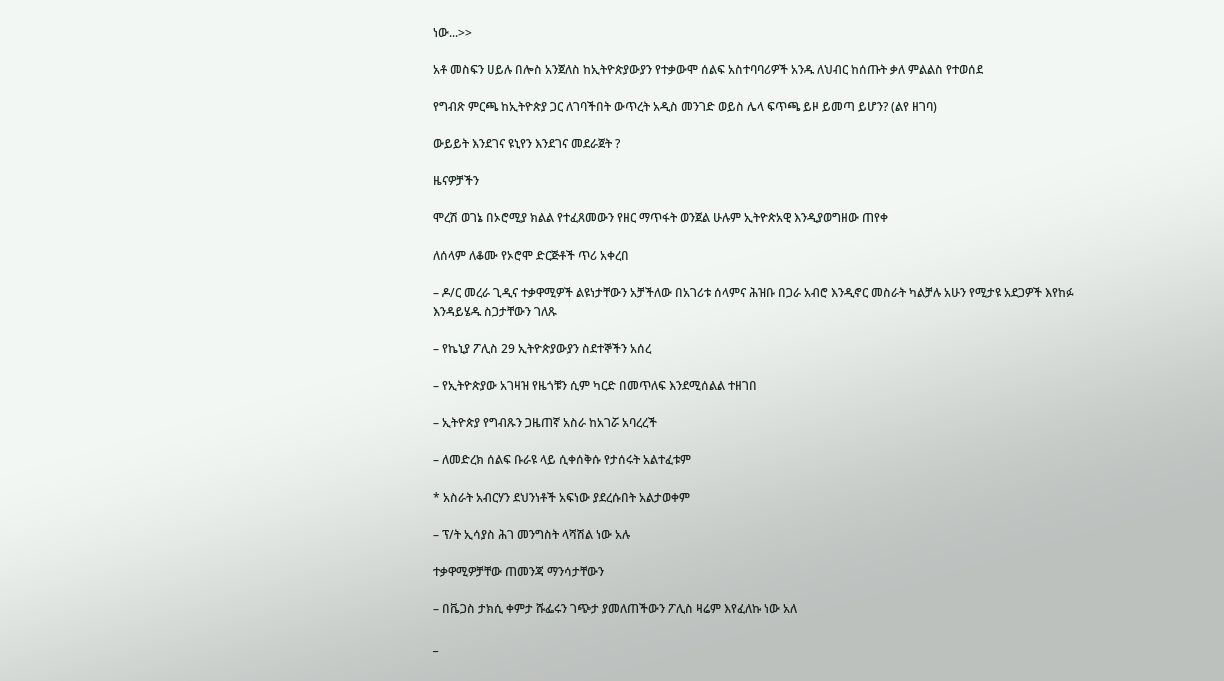ነው...>>

አቶ መስፍን ሀይሉ በሎስ አንጀለስ ከኢትዮጵያውያን የተቃውሞ ሰልፍ አስተባባሪዎች አንዱ ለህብር ከሰጡት ቃለ ምልልስ የተወሰደ

የግብጽ ምርጫ ከኢትዮጵያ ጋር ለገባችበት ውጥረት አዲስ መንገድ ወይስ ሌላ ፍጥጫ ይዞ ይመጣ ይሆን? (ልየ ዘገባ)

ውይይት እንደገና ዩኒየን እንደገና መደራጀት ?

ዜናዎቻችን

ሞረሽ ወገኔ በኦሮሚያ ክልል የተፈጸመውን የዘር ማጥፋት ወንጀል ሁሉም ኢትዮጵአዊ እንዲያወግዘው ጠየቀ

ለሰላም ለቆሙ የኦሮሞ ድርጅቶች ጥሪ አቀረበ

– ዶ/ር መረራ ጊዲና ተቃዋሚዎች ልዩነታቸውን አቻችለው በአገሪቱ ሰላምና ሕዝቡ በጋራ አብሮ እንዲኖር መስራት ካልቻሉ አሁን የሚታዩ አደጋዎች እየከፉ እንዳይሄዱ ስጋታቸውን ገለጹ

– የኬኒያ ፖሊስ 29 ኢትዮጵያውያን ስደተኞችን አሰረ

– የኢትዮጵያው አገዛዝ የዜጎቹን ሲም ካርድ በመጥለፍ እንደሚሰልል ተዘገበ

– ኢትዮጵያ የግብጹን ጋዜጠኛ አስራ ከአገሯ አባረረች

– ለመድረክ ሰልፍ ቡራዩ ላይ ሲቀሰቅሱ የታሰሩት አልተፈቱም

* አስራት አብርሃን ደህንነቶች አፍነው ያደረሱበት አልታወቀም

– ፕ/ት ኢሳያስ ሕገ መንግስት ላሻሽል ነው አሉ

ተቃዋሚዎቻቸው ጠመንጃ ማንሳታቸውን

– በቬጋስ ታክሲ ቀምታ ሹፌሩን ገጭታ ያመለጠችውን ፖሊስ ዛሬም እየፈለኩ ነው አለ

_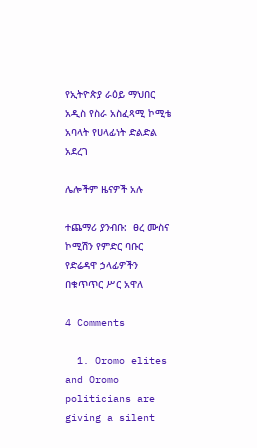የኢትዮጵያ ራዕይ ማህበር አዲስ የስራ አስፈጻሚ ኮሚቴ አባላት የሀላፊነት ድልድል አደረገ

ሌሎችም ዜናዎች አሉ

ተጨማሪ ያንብቡ:  ፀረ ሙስና ኮሚሽን የምድር ባቡር የድሬዳዋ ኃላፊዎችን በቁጥጥር ሥር አዋለ

4 Comments

  1. Oromo elites and Oromo politicians are giving a silent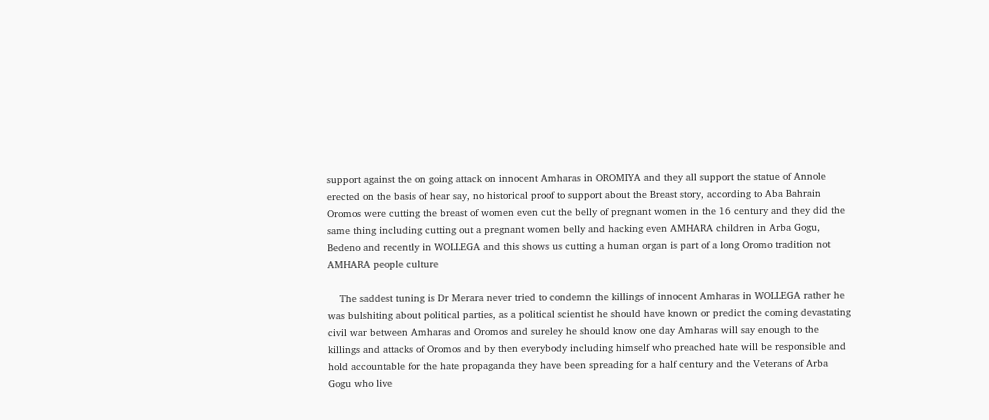support against the on going attack on innocent Amharas in OROMIYA and they all support the statue of Annole erected on the basis of hear say, no historical proof to support about the Breast story, according to Aba Bahrain Oromos were cutting the breast of women even cut the belly of pregnant women in the 16 century and they did the same thing including cutting out a pregnant women belly and hacking even AMHARA children in Arba Gogu, Bedeno and recently in WOLLEGA and this shows us cutting a human organ is part of a long Oromo tradition not AMHARA people culture

    The saddest tuning is Dr Merara never tried to condemn the killings of innocent Amharas in WOLLEGA rather he was bulshiting about political parties, as a political scientist he should have known or predict the coming devastating civil war between Amharas and Oromos and sureley he should know one day Amharas will say enough to the killings and attacks of Oromos and by then everybody including himself who preached hate will be responsible and hold accountable for the hate propaganda they have been spreading for a half century and the Veterans of Arba Gogu who live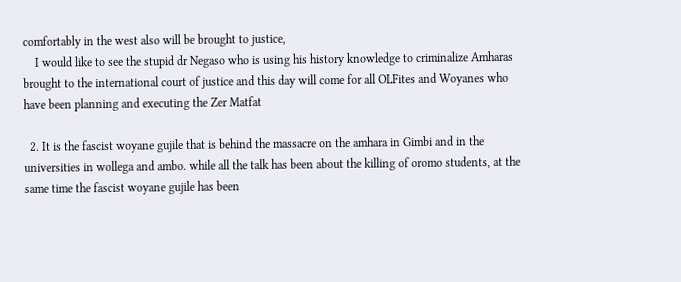comfortably in the west also will be brought to justice,
    I would like to see the stupid dr Negaso who is using his history knowledge to criminalize Amharas brought to the international court of justice and this day will come for all OLFites and Woyanes who have been planning and executing the Zer Matfat

  2. It is the fascist woyane gujile that is behind the massacre on the amhara in Gimbi and in the universities in wollega and ambo. while all the talk has been about the killing of oromo students, at the same time the fascist woyane gujile has been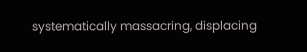systematically massacring, displacing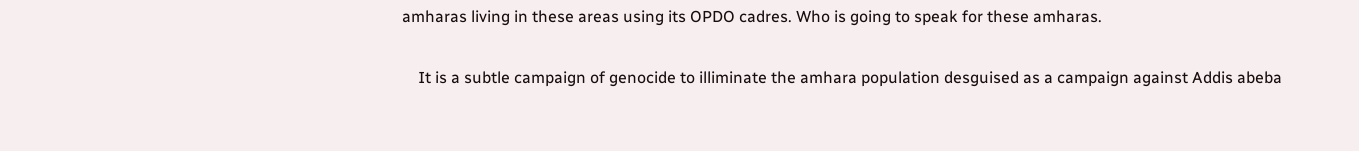amharas living in these areas using its OPDO cadres. Who is going to speak for these amharas.

    It is a subtle campaign of genocide to illiminate the amhara population desguised as a campaign against Addis abeba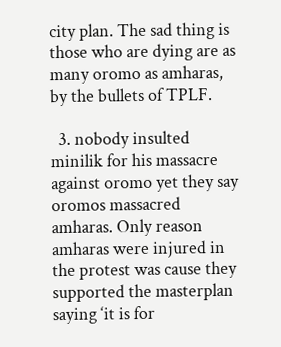city plan. The sad thing is those who are dying are as many oromo as amharas, by the bullets of TPLF.

  3. nobody insulted minilik for his massacre against oromo yet they say oromos massacred amharas. Only reason amharas were injured in the protest was cause they supported the masterplan saying ‘it is for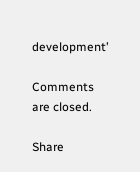development’

Comments are closed.

Share